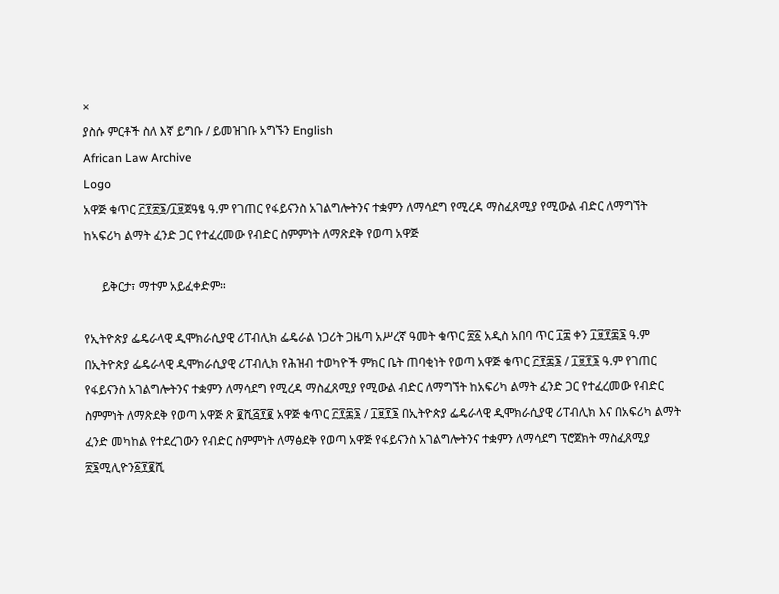×
ያስሱ ምርቶች ስለ እኛ ይግቡ / ይመዝገቡ አግኙን English
African Law Archive
Logo
አዋጅ ቁጥር ፫፻፳፮/፲፱ጀዓፄ ዓ.ም የገጠር የፋይናንስ አገልግሎትንና ተቋምን ለማሳደግ የሚረዳ ማስፈጸሚያ የሚውል ብድር ለማግኘት ከኣፍሪካ ልማት ፈንድ ጋር የተፈረመው የብድር ስምምነት ለማጽደቅ የወጣ አዋጅ

      ይቅርታ፣ ማተም አይፈቀድም።

የኢትዮጵያ ፌዴራላዊ ዲሞክራሲያዊ ሪፐብሊክ ፌዴራል ነጋሪት ጋዜጣ አሥረኛ ዓመት ቁጥር ፳፩ አዲስ አበባ ጥር ፲፰ ቀን ፲፱፻፷፮ ዓ.ም በኢትዮጵያ ፌዴራላዊ ዲሞክራሲያዊ ሪፐብሊክ የሕዝብ ተወካዮች ምክር ቤት ጠባቂነት የወጣ አዋጅ ቁጥር ፫፻፷፮ / ፲፱፻፮ ዓ.ም የገጠር የፋይናንስ አገልግሎትንና ተቋምን ለማሳደግ የሚረዳ ማስፈጸሚያ የሚውል ብድር ለማግኘት ከአፍሪካ ልማት ፈንድ ጋር የተፈረመው የብድር ስምምነት ለማጽደቅ የወጣ አዋጅ ጽ ፪ሺ፭፻፪ አዋጅ ቁጥር ፫፻፷፮ / ፲፱፻፮ በኢትዮጵያ ፌዴራላዊ ዲሞክራሲያዊ ሪፐብሊክ እና በአፍሪካ ልማት ፈንድ መካከል የተደረገውን የብድር ስምምነት ለማፅደቅ የወጣ አዋጅ የፋይናንስ አገልግሎትንና ተቋምን ለማሳደግ ፕሮጀክት ማስፈጸሚያ ፳፮ሚሊዮን፩፻፪ሺ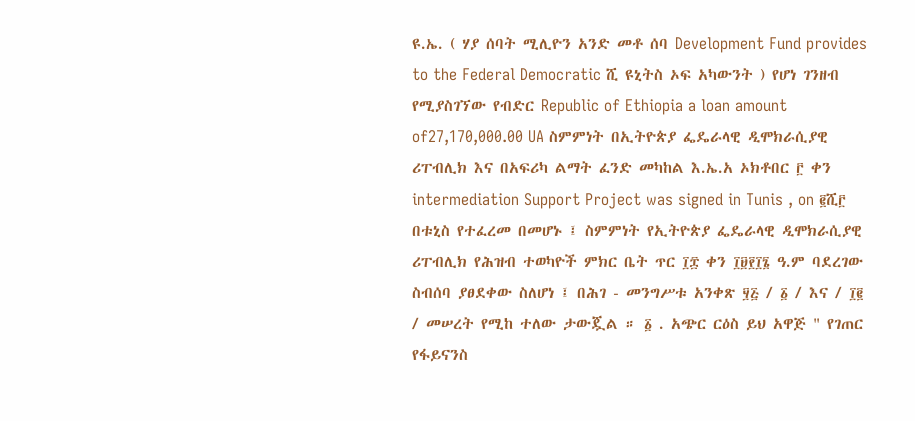ዩ.ኤ. ( ሃያ ሰባት ሚሊዮን አንድ መቶ ሰባ Development Fund provides to the Federal Democratic ሺ ዩኒትስ ኦፍ አካውንት ) የሆነ ገንዘብ የሚያስገኘው የብድር Republic of Ethiopia a loan amount of27,170,000.00 UA ስምምነት በኢትዮጵያ ፌዴራላዊ ዲሞክራሲያዊ ሪፐብሊክ እና በአፍሪካ ልማት ፈንድ መካከል እ.ኤ.አ ኦክቶበር ፫ ቀን intermediation Support Project was signed in Tunis , on ፪ሺ፫ በቱኒስ የተፈረመ በመሆኑ ፤ ስምምነት የኢትዮጵያ ፌዴራላዊ ዲሞክራሲያዊ ሪፐብሊክ የሕዝብ ተወካዮች ምክር ቤት ጥር ፲፰ ቀን ፲፱፻፲፮ ዓ.ም ባደረገው ስብሰባ ያፀደቀው ስለሆነ ፤ በሕገ - መንግሥቱ አንቀጽ ፶፭ / ፩ / እና / ፲፪ / መሠረት የሚከ ተለው ታውጇል ። ፩ . አጭር ርዕስ ይህ አዋጅ " የገጠር የፋይናንስ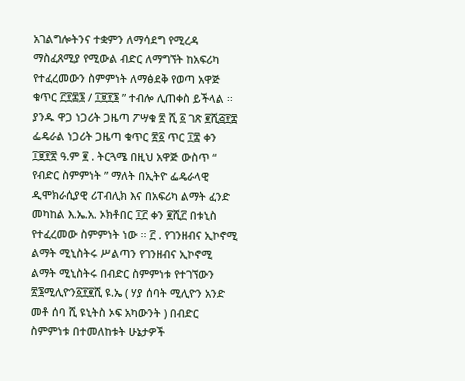አገልግሎትንና ተቋምን ለማሳደግ የሚረዳ ማስፈጸሚያ የሚውል ብድር ለማግኘት ከአፍሪካ የተፈረመውን ስምምነት ለማፅደቅ የወጣ አዋጅ ቁጥር ፫፻፷፮ / ፲፱፻፮ ” ተብሎ ሊጠቀስ ይችላል ፡፡ ያንዱ ዋጋ ነጋሪት ጋዜጣ ፖሣቁ ፳ ሺ ፩ ገጽ ፪ሺ፭፻፰ ፌዴራል ነጋሪት ጋዜጣ ቁጥር ፳፩ ጥር ፲፰ ቀን ፲፱፻፳ ዓ.ም ፪ . ትርጓሜ በዚህ አዋጅ ውስጥ “ የብድር ስምምነት ” ማለት በኢትዮ ፌዴራላዊ ዲሞክራሲያዊ ሪፐብሊክ እና በአፍሪካ ልማት ፈንድ መካከል እ.ኤ.አ. ኦክቶበር ፲፫ ቀን ፪ሺ፫ በቱኒስ የተፈረመው ስምምነት ነው ፡፡ ፫ . የገንዘብና ኢኮኖሚ ልማት ሚኒስትሩ ሥልጣን የገንዘብና ኢኮኖሚ ልማት ሚኒስትሩ በብድር ስምምነቱ የተገኘውን ፳፮ሚሊዮን፩፻፪ሺ ዩ.ኤ ( ሃያ ሰባት ሚሊዮን አንድ መቶ ሰባ ሺ ዩኒትስ ኦፍ አካውንት ) በብድር ስምምነቱ በተመለከቱት ሁኔታዎች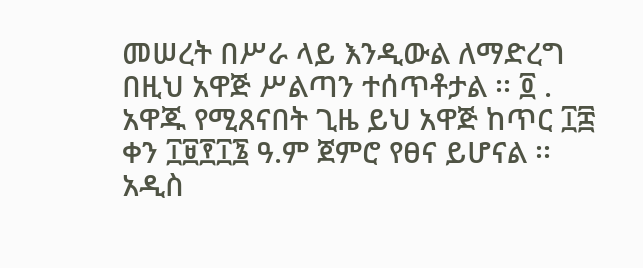መሠረት በሥራ ላይ እንዲውል ለማድረግ በዚህ አዋጅ ሥልጣን ተሰጥቶታል ፡፡ ፬ . አዋጁ የሚጸናበት ጊዜ ይህ አዋጅ ከጥር ፲፰ ቀን ፲፱፻፲፮ ዓ.ም ጀምሮ የፀና ይሆናል ፡፡ አዲስ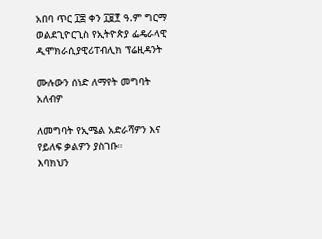አበባ ጥር ፲፰ ቀን ፲፱፻ ዓ.ም ግርማ ወልደጊዮርጊስ የኢትዮጵያ ፌዴራላዊ ዲሞክራሲያዊሪፐብሊክ ፕሬዚዳንት

ሙሉውን ሰነድ ለማየት መግባት አለብዎ

ለመግባት የኢሜል አድራሻዎን እና የይለፍ ቃልዎን ያስገቡ።
እባክህን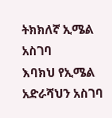ትክክለኛ ኢሜል አስገባ
እባክህ የኢሜል አድራሻህን አስገባ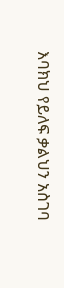እባክህ የይለፍ ቃልህን አስገባ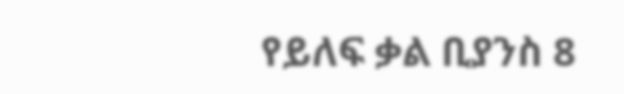የይለፍ ቃል ቢያንስ 8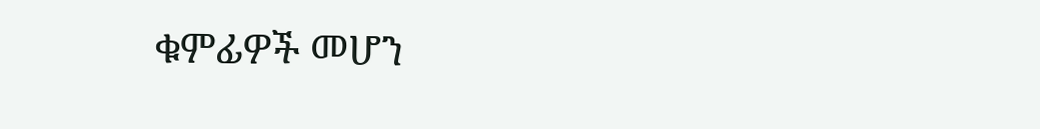ቁምፊዎች መሆን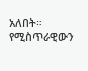አለበት።
የሚስጥራዊውን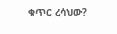ቁጥር ረሳህው?